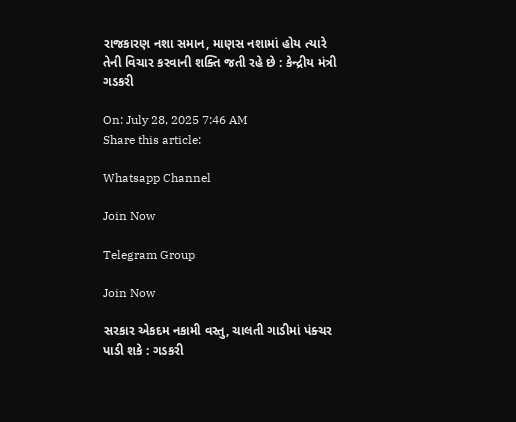રાજકારણ નશા સમાન, માણસ નશામાં હોય ત્યારે તેની વિચાર કરવાની શક્તિ જતી રહે છે : કેન્દ્રીય મંત્રી ગડકરી

On: July 28, 2025 7:46 AM
Share this article:

Whatsapp Channel

Join Now

Telegram Group

Join Now

સરકાર એકદમ નકામી વસ્તુ, ચાલતી ગાડીમાં પંક્ચર પાડી શકે : ગડકરી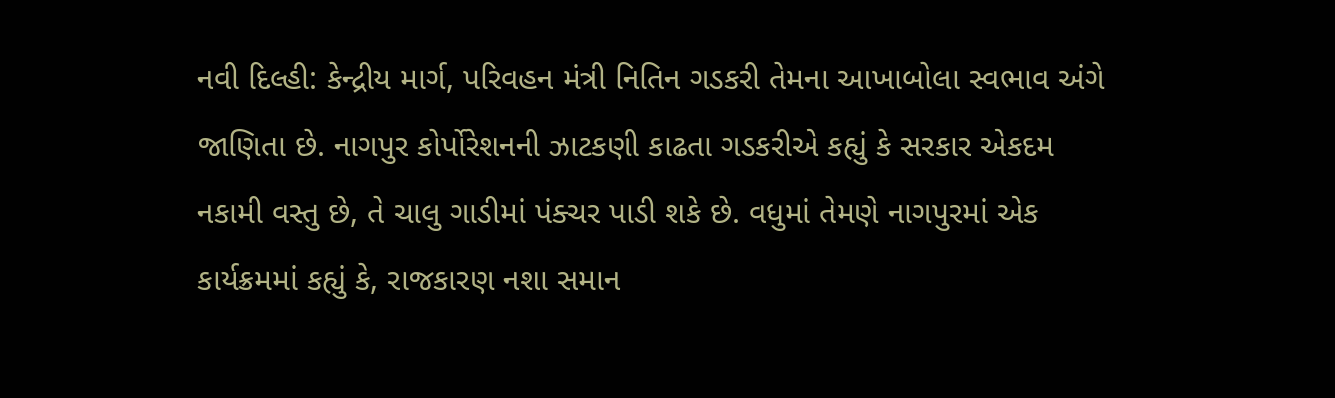નવી દિલ્હી: કેન્દ્રીય માર્ગ, પરિવહન મંત્રી નિતિન ગડકરી તેમના આખાબોલા સ્વભાવ અંગે જાણિતા છે. નાગપુર કોર્પોરેશનની ઝાટકણી કાઢતા ગડકરીએ કહ્યું કે સરકાર એકદમ નકામી વસ્તુ છે, તે ચાલુ ગાડીમાં પંક્ચર પાડી શકે છે. વધુમાં તેમણે નાગપુરમાં એક કાર્યક્રમમાં કહ્યું કે, રાજકારણ નશા સમાન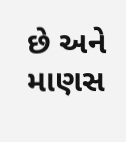છે અને માણસ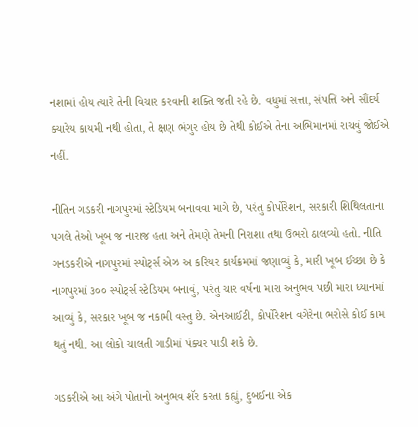નશામાં હોય ત્યારે તેની વિચાર કરવાની શક્તિ જતી રહે છે. વધુમાં સત્તા, સંપત્તિ અને સૌંદર્ય ક્યારેય કાયમી નથી હોતા, તે ક્ષણ ભંગુર હોય છે તેથી કોઈએ તેના અભિમાનમાં રાચવું જોઈએ નહીં.

નીતિન ગડકરી નાગપુરમાં સ્ટેડિયમ બનાવવા માગે છે, પરંતુ કોર્પોરેશન, સરકારી શિથિલતાના પગલે તેઓ ખૂબ જ નારાજ હતા અને તેમણે તેમની નિરાશા તથા ઉભરો ઠાલવ્યો હતો. નીતિ ગનડકરીએ નાગપુરમાં સ્પોર્ટ્સ એઝ અ કરિયર કાર્યક્રમમાં જણાવ્યું કે, મારી ખૂબ ઈચ્છા છે કે નાગપુરમાં ૩૦૦ સ્પોર્ટ્સ સ્ટેડિયમ બનાવું, પરંતુ ચાર વર્ષના મારા અનુભવ પછી મારા ધ્યાનમાં આવ્યું કે, સરકાર ખૂબ જ નકામી વસ્તુ છે. એનઆઈટી, કોર્પોરેશન વગેરેના ભરોસે કોઈ કામ થતું નથી. આ લોકો ચાલતી ગાડીમાં પંક્ચર પાડી શકે છે.

ગડકરીએ આ અંગે પોતાનો અનુભવ શૅર કરતા કહ્યું, દુબઈના એક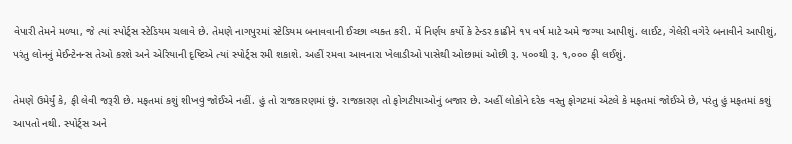વેપારી તેમને મળ્યા, જે ત્યાં સ્પોર્ટ્સ સ્ટેડિયમ ચલાવે છે. તેમણે નાગપુરમાં સ્ટેડિયમ બનાવવાની ઈચ્છા વ્યક્ત કરી. મેં નિર્ણય કર્યો કે ટેન્ડર કાઢીને ૧૫ વર્ષ માટે અમે જગ્યા આપીશું. લાઈટ, ગેલેરી વગેરે બનાવીને આપીશું, પરંતુ લોનનું મેઈન્ટેનન્સ તેઓ કરશે અને એરિયાની દૃષ્ટિએ ત્યાં સ્પોર્ટ્સ રમી શકાશે. અહીં રમવા આવનારા ખેલાડીઓ પાસેથી ઓછામાં ઓછી રૂ. ૫૦૦થી રૂ. ૧,૦૦૦ ફી લઈશું.

તેમણે ઉમેર્યું કે, ફી લેવી જરૂરી છે. મફતમાં કશું શીખવું જોઈએ નહીં. હું તો રાજકારણમાં છું. રાજકારણ તો ફોગટીયાઓનું બજાર છે. અહીં લોકોને દરેક વસ્તુ ફોગટમાં એટલે કે મફતમાં જોઈએ છે, પરંતુ હું મફતમાં કશું આપતો નથી. સ્પોર્ટ્સ અને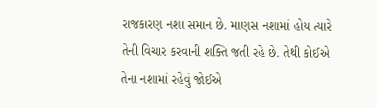રાજકારણ નશા સમાન છે. માણસ નશામાં હોય ત્યારે તેની વિચાર કરવાની શક્તિ જતી રહે છે. તેથી કોઈએ તેના નશામાં રહેવું જોઈએ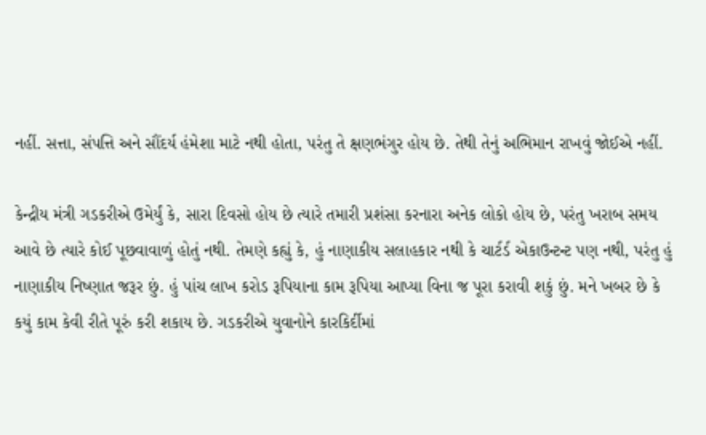નહીં. સત્તા, સંપત્તિ અને સૌંદર્ય હંમેશા માટે નથી હોતા, પરંતુ તે ક્ષણભંગુર હોય છે. તેથી તેનું અભિમાન રાખવું જોઈએ નહીં.

કેન્દ્રીય મંત્રી ગડકરીએ ઉમેર્યું કે, સારા દિવસો હોય છે ત્યારે તમારી પ્રશંસા કરનારા અનેક લોકો હોય છે, પરંતુ ખરાબ સમય આવે છે ત્યારે કોઈ પૂછવાવાળું હોતું નથી. તેમણે કહ્યું કે, હું નાણાકીય સલાહકાર નથી કે ચાર્ટર્ડ એકાઉન્ટન્ટ પણ નથી, પરંતુ હું નાણાકીય નિષ્ણાત જરૂર છું. હું પાંચ લાખ કરોડ રૂપિયાના કામ રૂપિયા આપ્યા વિના જ પૂરા કરાવી શકું છું. મને ખબર છે કે કયું કામ કેવી રીતે પૂરું કરી શકાય છે. ગડકરીએ યુવાનોને કારકિર્દીમાં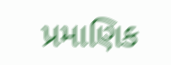પ્રમાણિક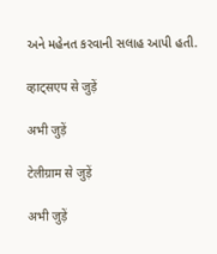અને મહેનત કરવાની સલાહ આપી હતી.

व्हाट्सएप से जुड़ें

अभी जुड़ें

टेलीग्राम से जुड़ें

अभी जुड़ें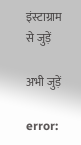इंस्टाग्राम से जुड़ें

अभी जुड़ें

error: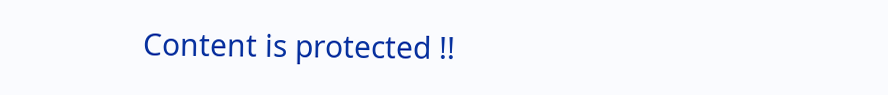Content is protected !!